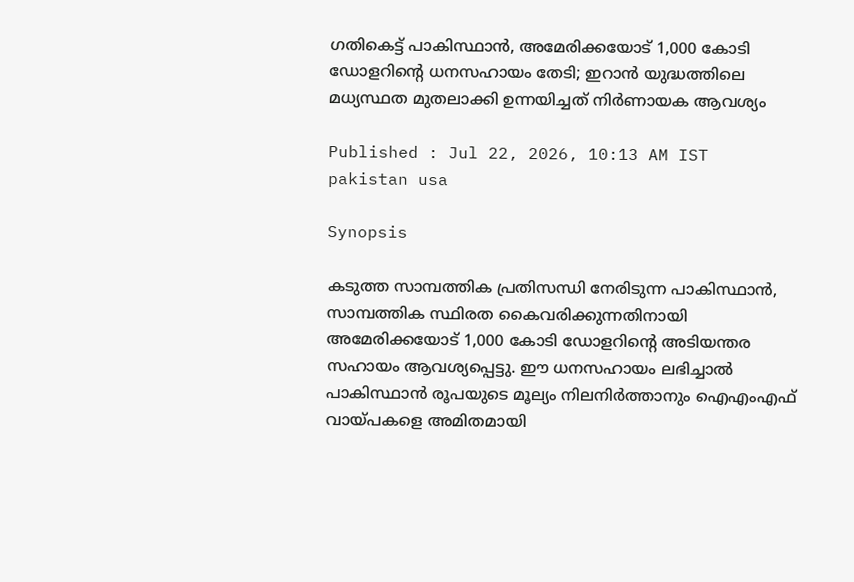ഗതികെട്ട് പാകിസ്ഥാൻ, അമേരിക്കയോട് 1,000 കോടി ഡോളറിന്‍റെ ധനസഹായം തേടി; ഇറാൻ യുദ്ധത്തിലെ മധ്യസ്ഥത മുതലാക്കി ഉന്നയിച്ചത് നിർണായക ആവശ്യം

Published : Jul 22, 2026, 10:13 AM IST
pakistan usa

Synopsis

കടുത്ത സാമ്പത്തിക പ്രതിസന്ധി നേരിടുന്ന പാകിസ്ഥാൻ, സാമ്പത്തിക സ്ഥിരത കൈവരിക്കുന്നതിനായി അമേരിക്കയോട് 1,000 കോടി ഡോളറിന്റെ അടിയന്തര സഹായം ആവശ്യപ്പെട്ടു. ഈ ധനസഹായം ലഭിച്ചാൽ പാകിസ്ഥാൻ രൂപയുടെ മൂല്യം നിലനിർത്താനും ഐഎംഎഫ് വായ്പകളെ അമിതമായി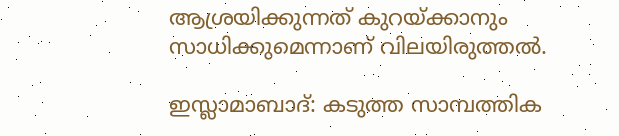ആശ്രയിക്കുന്നത് കുറയ്ക്കാനും സാധിക്കുമെന്നാണ് വിലയിരുത്തൽ.

ഇസ്ലാമാബാദ്: കടുത്ത സാമ്പത്തിക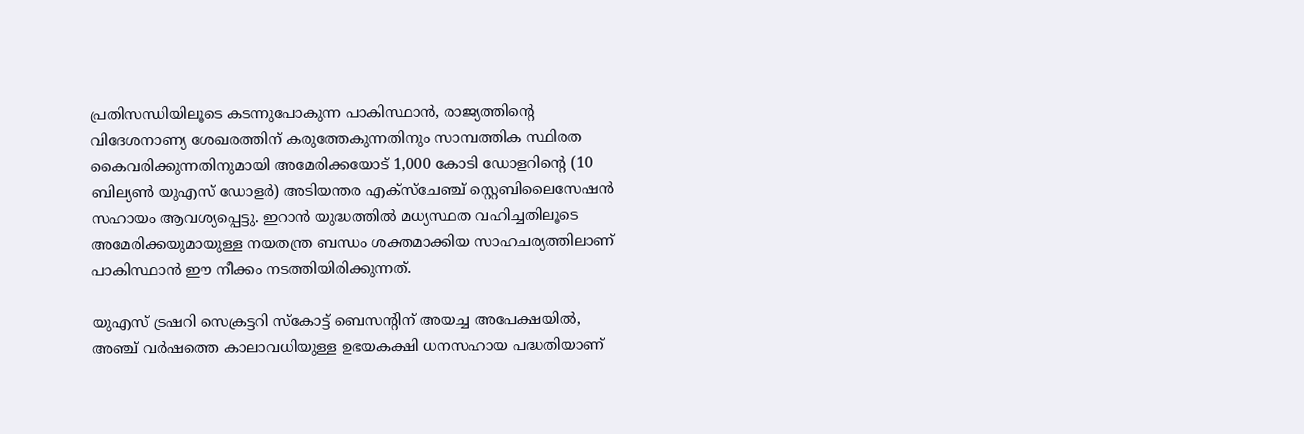പ്രതിസന്ധിയിലൂടെ കടന്നുപോകുന്ന പാകിസ്ഥാൻ, രാജ്യത്തിന്‍റെ വിദേശനാണ്യ ശേഖരത്തിന് കരുത്തേകുന്നതിനും സാമ്പത്തിക സ്ഥിരത കൈവരിക്കുന്നതിനുമായി അമേരിക്കയോട് 1,000 കോടി ഡോളറിന്റെ (10 ബില്യൺ യുഎസ് ഡോളർ) അടിയന്തര എക്സ്ചേഞ്ച് സ്റ്റെബിലൈസേഷൻ സഹായം ആവശ്യപ്പെട്ടു. ഇറാൻ യുദ്ധത്തിൽ മധ്യസ്ഥത വഹിച്ചതിലൂടെ അമേരിക്കയുമായുള്ള നയതന്ത്ര ബന്ധം ശക്തമാക്കിയ സാഹചര്യത്തിലാണ് പാകിസ്ഥാൻ ഈ നീക്കം നടത്തിയിരിക്കുന്നത്.

യുഎസ് ട്രഷറി സെക്രട്ടറി സ്കോട്ട് ബെസന്‍റിന് അയച്ച അപേക്ഷയിൽ, അഞ്ച് വർഷത്തെ കാലാവധിയുള്ള ഉഭയകക്ഷി ധനസഹായ പദ്ധതിയാണ്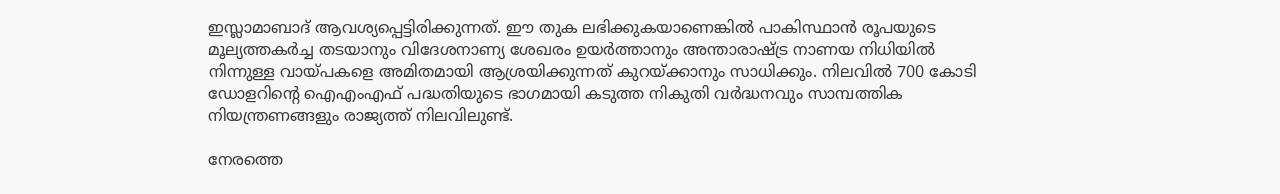ഇസ്ലാമാബാദ് ആവശ്യപ്പെട്ടിരിക്കുന്നത്. ഈ തുക ലഭിക്കുകയാണെങ്കിൽ പാകിസ്ഥാൻ രൂപയുടെ മൂല്യത്തകർച്ച തടയാനും വിദേശനാണ്യ ശേഖരം ഉയർത്താനും അന്താരാഷ്ട്ര നാണയ നിധിയിൽ നിന്നുള്ള വായ്പകളെ അമിതമായി ആശ്രയിക്കുന്നത് കുറയ്ക്കാനും സാധിക്കും. നിലവിൽ 700 കോടി ഡോളറിന്‍റെ ഐഎംഎഫ് പദ്ധതിയുടെ ഭാഗമായി കടുത്ത നികുതി വർദ്ധനവും സാമ്പത്തിക നിയന്ത്രണങ്ങളും രാജ്യത്ത് നിലവിലുണ്ട്.

നേരത്തെ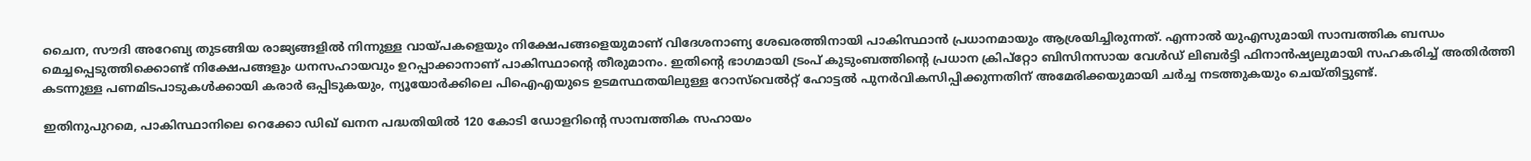ചൈന, സൗദി അറേബ്യ തുടങ്ങിയ രാജ്യങ്ങളിൽ നിന്നുള്ള വായ്പകളെയും നിക്ഷേപങ്ങളെയുമാണ് വിദേശനാണ്യ ശേഖരത്തിനായി പാകിസ്ഥാൻ പ്രധാനമായും ആശ്രയിച്ചിരുന്നത്. എന്നാൽ യുഎസുമായി സാമ്പത്തിക ബന്ധം മെച്ചപ്പെടുത്തിക്കൊണ്ട് നിക്ഷേപങ്ങളും ധനസഹായവും ഉറപ്പാക്കാനാണ് പാകിസ്ഥാന്‍റെ തീരുമാനം. ഇതിന്‍റെ ഭാഗമായി ട്രംപ് കുടുംബത്തിന്‍റെ പ്രധാന ക്രിപ്റ്റോ ബിസിനസായ വേൾഡ് ലിബർട്ടി ഫിനാൻഷ്യലുമായി സഹകരിച്ച് അതിർത്തി കടന്നുള്ള പണമിടപാടുകൾക്കായി കരാർ ഒപ്പിടുകയും, ന്യൂയോർക്കിലെ പിഐഎയുടെ ഉടമസ്ഥതയിലുള്ള റോസ്‌വെൽറ്റ് ഹോട്ടൽ പുനർവികസിപ്പിക്കുന്നതിന് അമേരിക്കയുമായി ചർച്ച നടത്തുകയും ചെയ്തിട്ടുണ്ട്.

ഇതിനുപുറമെ, പാകിസ്ഥാനിലെ റെക്കോ ഡിഖ് ഖനന പദ്ധതിയിൽ 120 കോടി ഡോളറിന്‍റെ സാമ്പത്തിക സഹായം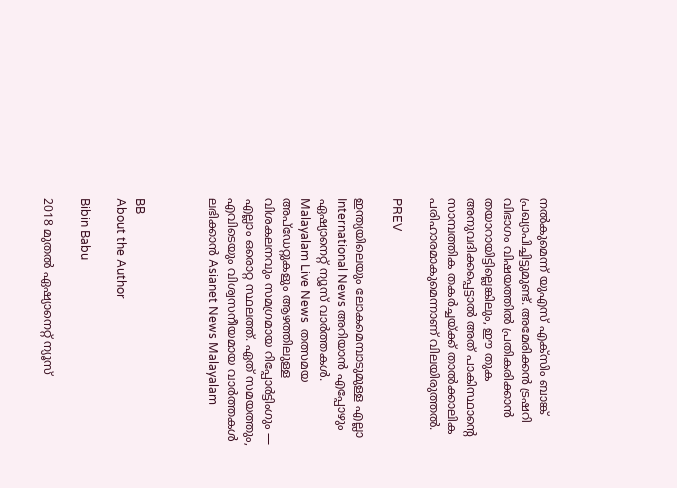നൽകുമെന്ന് യുഎസ് എക്‌സിം ബാങ്ക് പ്രഖ്യാപിച്ചിട്ടുമുണ്ട്. അമേരിക്കൻ ട്രഷറി വിഭാഗം വിഷയത്തിൽ പ്രതികരിക്കാൻ തയാറായിട്ടില്ലെങ്കിലും, ഈ തുക അനുവദിക്കപ്പെട്ടാൽ അത് പാകിസ്ഥാന്‍റെ സാമ്പത്തിക തകർച്ചയ്ക്ക് താൽക്കാലിക പരിഹാരമാകുമെന്നാണ് വിലയിരുത്തൽ.

PREV

ഇന്ത്യയിലെയും ലോകമെമ്പാടുമുള്ള എല്ലാ International News അറിയാൻ എപ്പോഴും ഏഷ്യാനെറ്റ് ന്യൂസ് വാർത്തകൾ. Malayalam Live News  തത്സമയ അപ്‌ഡേറ്റുകളും ആഴത്തിലുള്ള വിശകലനവും സമഗ്രമായ റിപ്പോർട്ടിംഗും — എല്ലാം ഒരൊറ്റ സ്ഥലത്ത്. ഏത് സമയത്തും, എവിടെയും വിശ്വസനീയമായ വാർത്തകൾ ലഭിക്കാൻ Asianet News Malayalam



BB
About the Author

Bibin Babu

2018 മുതല്‍ ഏഷ്യാനെറ്റ് ന്യൂസ്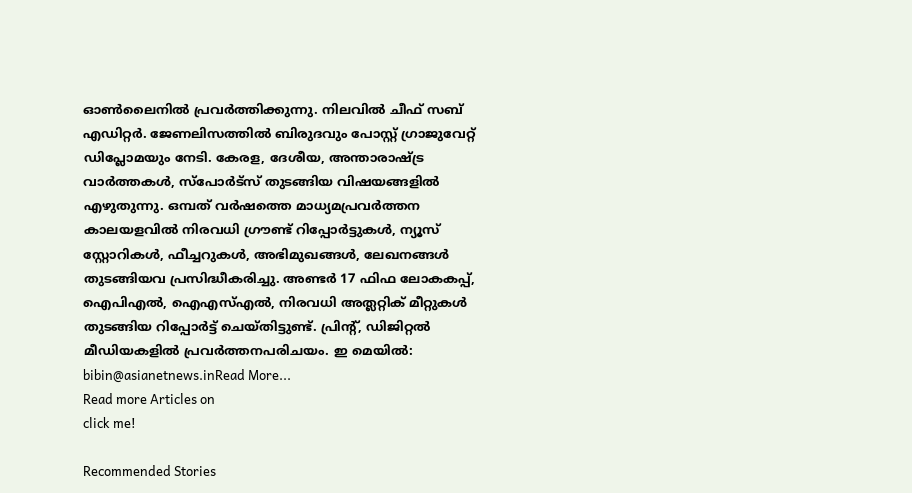ഓണ്‍ലൈനില്‍ പ്രവര്‍ത്തിക്കുന്നു. നിലവില്‍ ചീഫ് സബ് എഡിറ്റർ. ജേണലിസത്തില്‍ ബിരുദവും പോസ്റ്റ് ഗ്രാജുവേറ്റ് ഡിപ്ലോമയും നേടി. കേരള, ദേശീയ, അന്താരാഷ്ട്ര വാര്‍ത്തകള്‍, സ്പോര്‍ട്സ് തുടങ്ങിയ വിഷയങ്ങളില്‍ എഴുതുന്നു. ഒമ്പത് വര്‍ഷത്തെ മാധ്യമപ്രവര്‍ത്തന കാലയളവില്‍ നിരവധി ഗ്രൗണ്ട് റിപ്പോര്‍ട്ടുകള്‍, ന്യൂസ് സ്റ്റോറികള്‍, ഫീച്ചറുകള്‍, അഭിമുഖങ്ങള്‍, ലേഖനങ്ങള്‍ തുടങ്ങിയവ പ്രസിദ്ധീകരിച്ചു. അണ്ടര്‍ 17 ഫിഫ ലോകകപ്പ്, ഐപിഎൽ, ഐഎസ്എൽ, നിരവധി അത്ലറ്റിക് മീറ്റുകൾ തുടങ്ങിയ റിപ്പോര്‍ട്ട് ചെയ്തിട്ടുണ്ട്. പ്രിന്‍റ്, ഡിജിറ്റല്‍ മീഡിയകളില്‍ പ്രവര്‍ത്തനപരിചയം. ഇ മെയില്‍: bibin@asianetnews.inRead More...
Read more Articles on
click me!

Recommended Stories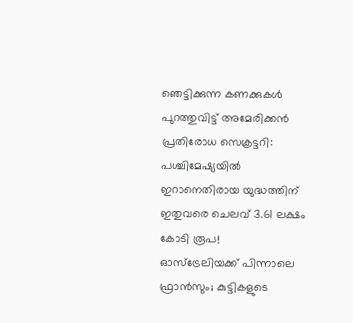ഞെട്ടിക്കുന്ന കണക്കുകൾ പുറത്തുവിട്ട് അമേരിക്കൻ പ്രതിരോധ സെക്രട്ടറി: പശ്ചിമേഷ്യയിൽ ഇറാനെതിരായ യുദ്ധത്തിന് ഇതുവരെ ചെലവ് 3.61 ലക്ഷം കോടി രൂപ!
ഓസ്‌ട്രേലിയക്ക് പിന്നാലെ ഫ്രാൻസും; കുട്ടികളുടെ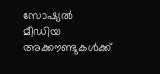സോഷ്യൽ മീഡിയ അക്കൗണ്ടുകൾക്ക്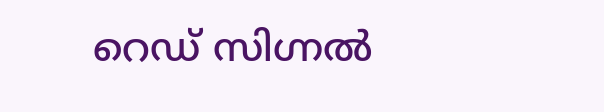റെഡ് സിഗ്നൽ